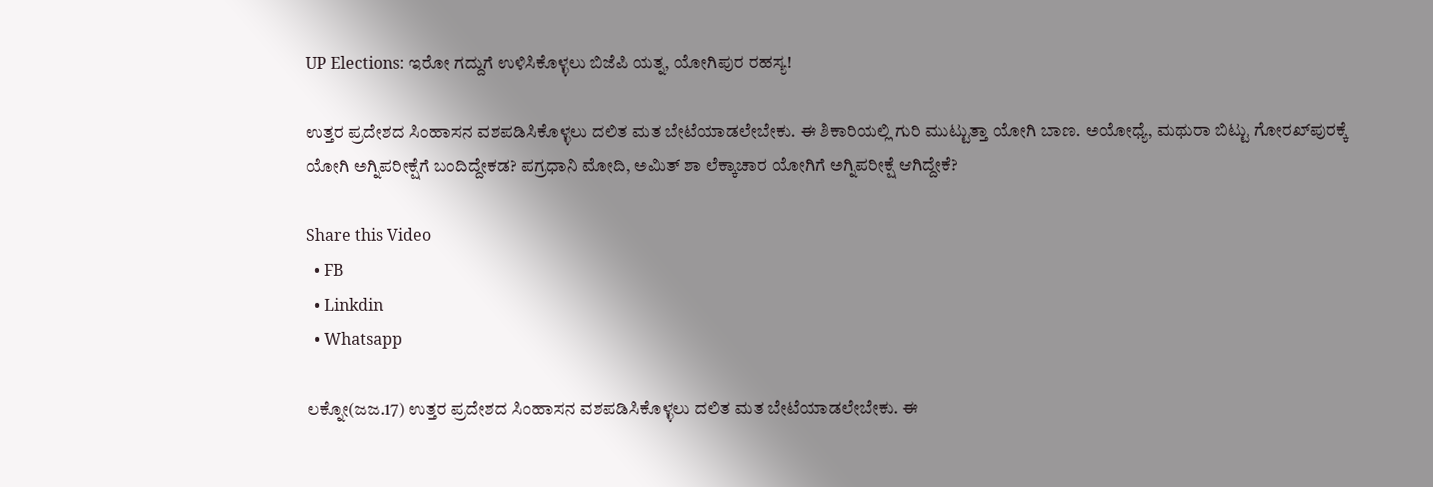UP Elections: ಇರೋ ಗದ್ದುಗೆ ಉಳಿಸಿಕೊಳ್ಳಲು ಬಿಜೆಪಿ ಯತ್ನ, ಯೋಗಿಪುರ ರಹಸ್ಯ!

ಉತ್ತರ ಪ್ರದೇಶದ ಸಿಂಹಾಸನ ವಶಪಡಿಸಿಕೊಳ್ಳಲು ದಲಿತ ಮತ ಬೇಟೆಯಾಡಲೇಬೇಕು. ಈ ಶಿಕಾರಿಯಲ್ಲಿ ಗುರಿ ಮುಟ್ಟುತ್ತಾ ಯೋಗಿ ಬಾಣ. ಅಯೋಧ್ಯೆ, ಮಥುರಾ ಬಿಟ್ಟು ಗೋರಖ್‌ಪುರಕ್ಕೆ ಯೋಗಿ ಅಗ್ನಿಪರೀಕ್ಷೆಗೆ ಬಂದಿದ್ದೇಕಡ? ಪಗ್ರಧಾನಿ ಮೋದಿ, ಅಮಿತ್ ಶಾ ಲೆಕ್ಕಾಚಾರ ಯೋಗಿಗೆ ಅಗ್ನಿಪರೀಕ್ಷೆ ಆಗಿದ್ದೇಕೆ?

Share this Video
  • FB
  • Linkdin
  • Whatsapp

ಲಕ್ನೋ(ಜಜ.17) ಉತ್ತರ ಪ್ರದೇಶದ ಸಿಂಹಾಸನ ವಶಪಡಿಸಿಕೊಳ್ಳಲು ದಲಿತ ಮತ ಬೇಟೆಯಾಡಲೇಬೇಕು. ಈ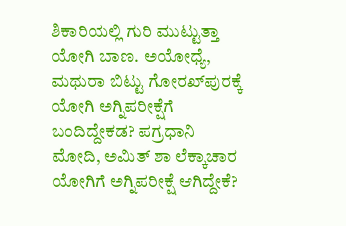ಶಿಕಾರಿಯಲ್ಲಿ ಗುರಿ ಮುಟ್ಟುತ್ತಾ ಯೋಗಿ ಬಾಣ. ಅಯೋಧ್ಯೆ, ಮಥುರಾ ಬಿಟ್ಟು ಗೋರಖ್‌ಪುರಕ್ಕೆ ಯೋಗಿ ಅಗ್ನಿಪರೀಕ್ಷೆಗೆ ಬಂದಿದ್ದೇಕಡ? ಪಗ್ರಧಾನಿ ಮೋದಿ, ಅಮಿತ್ ಶಾ ಲೆಕ್ಕಾಚಾರ ಯೋಗಿಗೆ ಅಗ್ನಿಪರೀಕ್ಷೆ ಆಗಿದ್ದೇಕೆ?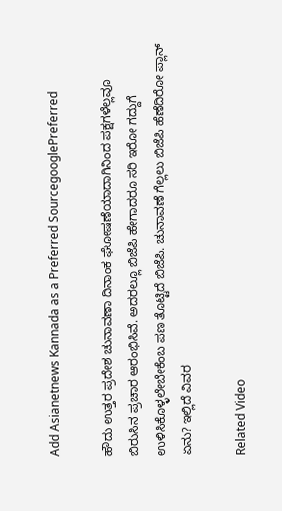Add Asianetnews Kannada as a Preferred SourcegooglePreferred

ಹೌದು ಉತ್ತರ ಪ್ರದೇಶ ಚುನಾವಣಾ ದಿನಾಂಕ ಘೋಷಣೆಯಾದಾಗಿನಿಂದ ಪಕ್ಷಗಳೆಲ್ಲವೂ ಬಿರುಸಿನ ಪ್ರಚಾರ ಆರಂಭಿಸಿವೆ. ಅದರಲ್ಲೂ ಬಿಜೆಪಿ ಹೇಗಾದರೂ ಸರಿ ಇರೋ ಗದ್ದುಗೆ ಉಳಿಸಿಕೊಳ್ಳಲೇಬೇಕೆಂಬ ಪಣ ತೊಟ್ಟಿದೆ ಬಿಜೆಪಿ. ಚುನಾವಣೆ ಗೆಲ್ಲಲು ಬಿಜೆಪಿ ಹೆಣೆದಿರೋ ಪ್ಲಾನ್ ಏನು? ಇಲ್ಲಿದೆ ವಿವರ

Related Video